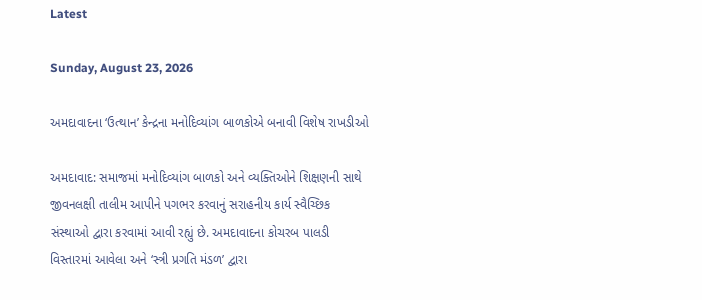Latest

Sunday, August 23, 2026

અમદાવાદના ‘ઉત્થાન’ કેન્દ્રના મનોદિવ્યાંગ બાળકોએ બનાવી વિશેષ રાખડીઓ

અમદાવાદ: સમાજમાં મનોદિવ્યાંગ બાળકો અને વ્યક્તિઓને શિક્ષણની સાથે જીવનલક્ષી તાલીમ આપીને પગભર કરવાનું સરાહનીય કાર્ય સ્વૈચ્છિક સંસ્થાઓ દ્વારા કરવામાં આવી રહ્યું છે. અમદાવાદના કોચરબ પાલડી વિસ્તારમાં આવેલા અને ‘સ્ત્રી પ્રગતિ મંડળ’ દ્વારા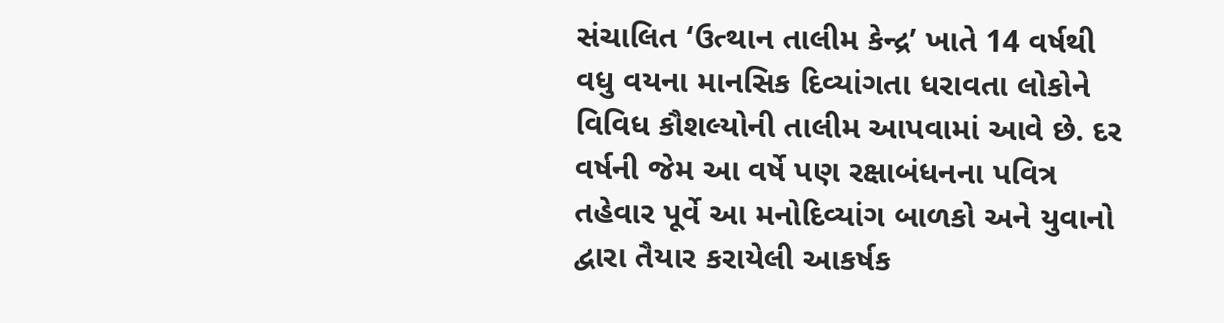સંચાલિત ‘ઉત્થાન તાલીમ કેન્દ્ર’ ખાતે 14 વર્ષથી વધુ વયના માનસિક દિવ્યાંગતા ધરાવતા લોકોને વિવિધ કૌશલ્યોની તાલીમ આપવામાં આવે છે. દર વર્ષની જેમ આ વર્ષે પણ રક્ષાબંધનના પવિત્ર તહેવાર પૂર્વે આ મનોદિવ્યાંગ બાળકો અને યુવાનો દ્વારા તૈયાર કરાયેલી આકર્ષક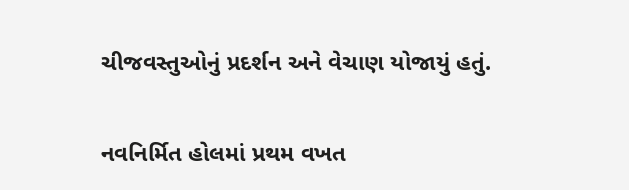ચીજવસ્તુઓનું પ્રદર્શન અને વેચાણ યોજાયું હતું.

નવનિર્મિત હોલમાં પ્રથમ વખત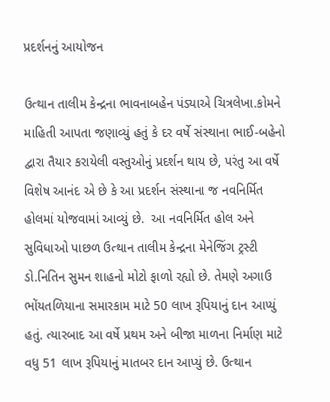પ્રદર્શનનું આયોજન

ઉત્થાન તાલીમ કેન્દ્રના ભાવનાબહેન પંડ્યાએ ચિત્રલેખા.કોમને માહિતી આપતા જણાવ્યું હતું કે દર વર્ષે સંસ્થાના ભાઈ-બહેનો દ્વારા તૈયાર કરાયેલી વસ્તુઓનું પ્રદર્શન થાય છે, પરંતુ આ વર્ષે વિશેષ આનંદ એ છે કે આ પ્રદર્શન સંસ્થાના જ નવનિર્મિત હોલમાં યોજવામાં આવ્યું છે.  આ નવનિર્મિત હોલ અને સુવિધાઓ પાછળ ઉત્થાન તાલીમ કેન્દ્રના મેનેજિંગ ટ્રસ્ટી ડો.નિતિન સુમન શાહનો મોટો ફાળો રહ્યો છે. તેમણે અગાઉ ભોંયતળિયાના સમારકામ માટે 50 લાખ રૂપિયાનું દાન આપ્યું હતું. ત્યારબાદ આ વર્ષે પ્રથમ અને બીજા માળના નિર્માણ માટે વધુ 51 લાખ રૂપિયાનું માતબર દાન આપ્યું છે. ઉત્થાન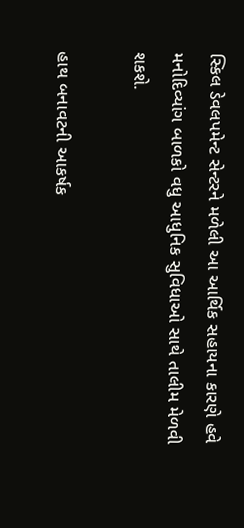સ્કિલ ડેવલપમેન્ટ સેન્ટરને મળેલી આ આર્થિક સહાયના કારણે હવે મનોદિવ્યાંગ બાળકો વધુ આધુનિક સુવિધાઓ સાથે તાલીમ મેળવી શકશે.

હાથ બનાવટની આકર્ષક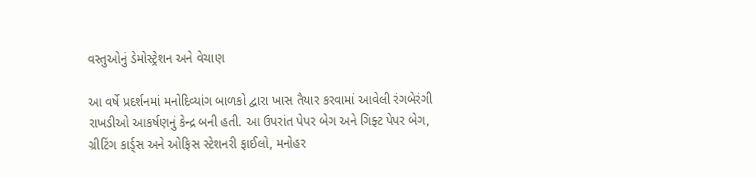વસ્તુઓનું ડેમોસ્ટ્રેશન અને વેચાણ

આ વર્ષે પ્રદર્શનમાં મનોદિવ્યાંગ બાળકો દ્વારા ખાસ તૈયાર કરવામાં આવેલી રંગબેરંગી રાખડીઓ આકર્ષણનું કેન્દ્ર બની હતી. આ ઉપરાંત પેપર બેગ અને ગિફ્ટ પેપર બેગ, ગ્રીટિંગ કાર્ડ્સ અને ઓફિસ સ્ટેશનરી ફાઈલો, મનોહર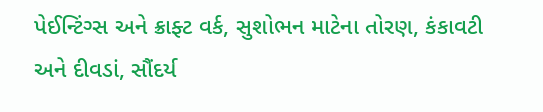પેઈન્ટિંગ્સ અને ક્રાફ્ટ વર્ક, સુશોભન માટેના તોરણ, કંકાવટી અને દીવડાં, સૌંદર્ય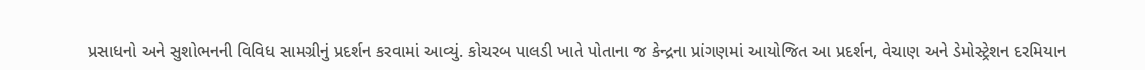પ્રસાધનો અને સુશોભનની વિવિધ સામગ્રીનું પ્રદર્શન કરવામાં આવ્યું. કોચરબ પાલડી ખાતે પોતાના જ કેન્દ્રના પ્રાંગણમાં આયોજિત આ પ્રદર્શન, વેચાણ અને ડેમોસ્ટ્રેશન દરમિયાન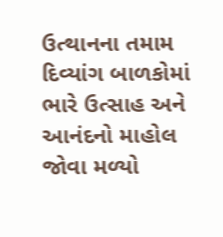ઉત્થાનના તમામ દિવ્યાંગ બાળકોમાં ભારે ઉત્સાહ અને આનંદનો માહોલ જોવા મળ્યો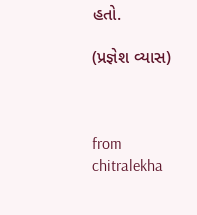હતો.

(પ્રજ્ઞેશ વ્યાસ)



from chitralekha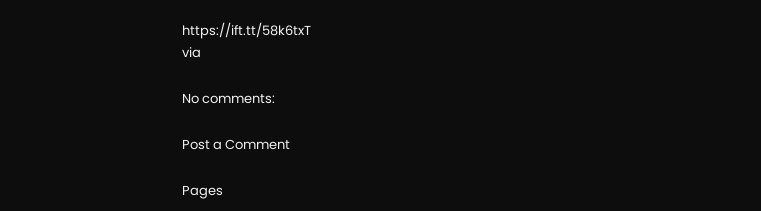https://ift.tt/58k6txT
via

No comments:

Post a Comment

Pages